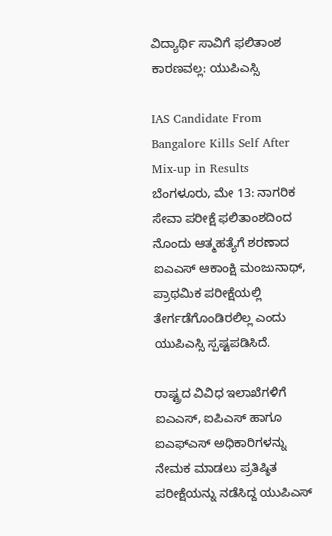ವಿದ್ಯಾರ್ಥಿ ಸಾವಿಗೆ ಫಲಿತಾಂಶ ಕಾರಣವಲ್ಲ: ಯುಪಿಎಸ್ಸಿ

IAS Candidate From Bangalore Kills Self After Mix-up in Results
ಬೆಂಗಳೂರು, ಮೇ 13: ನಾಗರಿಕ ಸೇವಾ ಪರೀಕ್ಷೆ ಫಲಿತಾಂಶದಿಂದ ನೊಂದು ಆತ್ಮಹತ್ಯೆಗೆ ಶರಣಾದ ಐಎಎಸ್ ಆಕಾಂಕ್ಷಿ ಮಂಜುನಾಥ್, ಪ್ರಾಥಮಿಕ ಪರೀಕ್ಷೆಯಲ್ಲಿ ತೇರ್ಗಡೆಗೊಂಡಿರಲಿಲ್ಲ ಎಂದು ಯುಪಿಎಸ್ಸಿ ಸ್ಪಷ್ಟಪಡಿಸಿದೆ.

ರಾಷ್ಟ್ರದ ವಿವಿಧ ಇಲಾಖೆಗಳಿಗೆ ಐಎಎಸ್, ಐಪಿಎಸ್ ಹಾಗೂ ಐಎಫ್‌ಎಸ್ ಅಧಿಕಾರಿಗಳನ್ನು ನೇಮಕ ಮಾಡಲು ಪ್ರತಿಷ್ಠಿತ ಪರೀಕ್ಷೆಯನ್ನು ನಡೆಸಿದ್ದ ಯುಪಿಎಸ್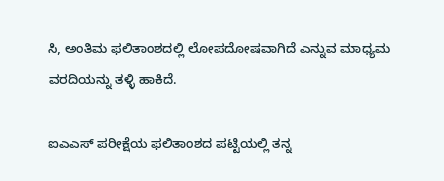ಸಿ, ಅಂತಿಮ ಫಲಿತಾಂಶದಲ್ಲಿ ಲೋಪದೋಷವಾಗಿದೆ ಎನ್ನುವ ಮಾಧ್ಯಮ ವರದಿಯನ್ನು ತಳ್ಳಿ ಹಾಕಿದೆ.

ಐಎಎಸ್ ಪರೀಕ್ಷೆಯ ಫಲಿತಾಂಶದ ಪಟ್ಟಿಯಲ್ಲಿ ತನ್ನ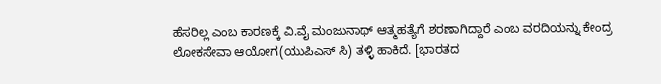ಹೆಸರಿಲ್ಲ ಎಂಬ ಕಾರಣಕ್ಕೆ ವಿ.ವೈ ಮಂಜುನಾಥ್ ಆತ್ಮಹತ್ಯೆಗೆ ಶರಣಾಗಿದ್ದಾರೆ ಎಂಬ ವರದಿಯನ್ನು ಕೇಂದ್ರ ಲೋಕಸೇವಾ ಆಯೋಗ(ಯುಪಿಎಸ್ ಸಿ) ತಳ್ಳಿ ಹಾಕಿದೆ. [ಭಾರತದ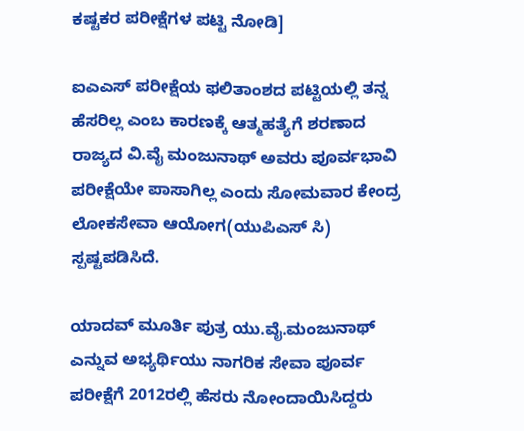ಕಷ್ಟಕರ ಪರೀಕ್ಷೆಗಳ ಪಟ್ಟಿ ನೋಡಿ]

ಐಎಎಸ್ ಪರೀಕ್ಷೆಯ ಫಲಿತಾಂಶದ ಪಟ್ಟಿಯಲ್ಲಿ ತನ್ನ ಹೆಸರಿಲ್ಲ ಎಂಬ ಕಾರಣಕ್ಕೆ ಆತ್ಮಹತ್ಯೆಗೆ ಶರಣಾದ ರಾಜ್ಯದ ವಿ.ವೈ ಮಂಜುನಾಥ್ ಅವರು ಪೂರ್ವಭಾವಿ ಪರೀಕ್ಷೆಯೇ ಪಾಸಾಗಿಲ್ಲ ಎಂದು ಸೋಮವಾರ ಕೇಂದ್ರ ಲೋಕಸೇವಾ ಆಯೋಗ(ಯುಪಿಎಸ್ ಸಿ) ಸ್ಪಷ್ಟಪಡಿಸಿದೆ.

ಯಾದವ್ ಮೂರ್ತಿ ಪುತ್ರ ಯು.ವೈ.ಮಂಜುನಾಥ್ ಎನ್ನುವ ಅಭ್ಯರ್ಥಿಯು ನಾಗರಿಕ ಸೇವಾ ಪೂರ್ವ ಪರೀಕ್ಷೆಗೆ 2012ರಲ್ಲಿ ಹೆಸರು ನೋಂದಾಯಿಸಿದ್ದರು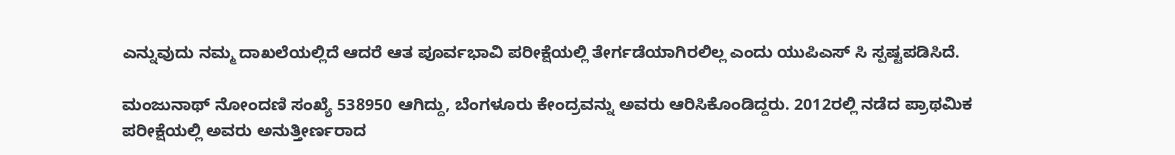ಎನ್ನುವುದು ನಮ್ಮ ದಾಖಲೆಯಲ್ಲಿದೆ ಆದರೆ ಆತ ಪೂರ್ವಭಾವಿ ಪರೀಕ್ಷೆಯಲ್ಲಿ ತೇರ್ಗಡೆಯಾಗಿರಲಿಲ್ಲ ಎಂದು ಯುಪಿಎಸ್ ಸಿ ಸ್ಪಷ್ಟಪಡಿಸಿದೆ.

ಮಂಜುನಾಥ್ ನೋಂದಣಿ ಸಂಖ್ಯೆ 538950 ಆಗಿದ್ದು, ಬೆಂಗಳೂರು ಕೇಂದ್ರವನ್ನು ಅವರು ಆರಿಸಿಕೊಂಡಿದ್ದರು. 2012ರಲ್ಲಿ ನಡೆದ ಪ್ರಾಥಮಿಕ ಪರೀಕ್ಷೆಯಲ್ಲಿ ಅವರು ಅನುತ್ತೀರ್ಣರಾದ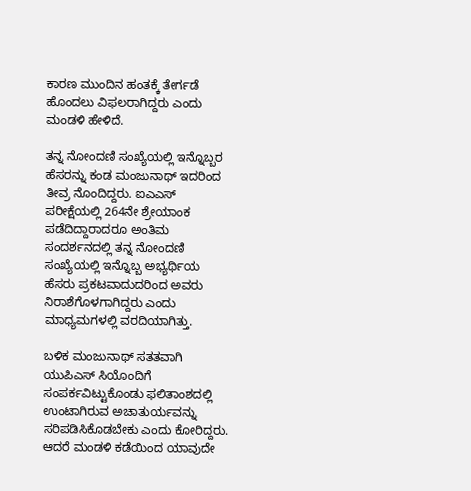ಕಾರಣ ಮುಂದಿನ ಹಂತಕ್ಕೆ ತೇರ್ಗಡೆ ಹೊಂದಲು ವಿಫಲರಾಗಿದ್ದರು ಎಂದು ಮಂಡಳಿ ಹೇಳಿದೆ.

ತನ್ನ ನೋಂದಣಿ ಸಂಖ್ಯೆಯಲ್ಲಿ ಇನ್ನೊಬ್ಬರ ಹೆಸರನ್ನು ಕಂಡ ಮಂಜುನಾಥ್ ಇದರಿಂದ ತೀವ್ರ ನೊಂದಿದ್ದರು. ಐಎಎಸ್ ಪರೀಕ್ಷೆಯಲ್ಲಿ 264ನೇ ಶ್ರೇಯಾಂಕ ಪಡೆದಿದ್ದಾರಾದರೂ ಅಂತಿಮ ಸಂದರ್ಶನದಲ್ಲಿ ತನ್ನ ನೋಂದಣಿ ಸಂಖ್ಯೆಯಲ್ಲಿ ಇನ್ನೊಬ್ಬ ಅಭ್ಯರ್ಥಿಯ ಹೆಸರು ಪ್ರಕಟವಾದುದರಿಂದ ಅವರು ನಿರಾಶೆಗೊಳಗಾಗಿದ್ದರು ಎಂದು ಮಾಧ್ಯಮಗಳಲ್ಲಿ ವರದಿಯಾಗಿತ್ತು.

ಬಳಿಕ ಮಂಜುನಾಥ್ ಸತತವಾಗಿ ಯುಪಿಎಸ್ ಸಿಯೊಂದಿಗೆ ಸಂಪರ್ಕವಿಟ್ಟುಕೊಂಡು ಫಲಿತಾಂಶದಲ್ಲಿ ಉಂಟಾಗಿರುವ ಅಚಾತುರ್ಯವನ್ನು ಸರಿಪಡಿಸಿಕೊಡಬೇಕು ಎಂದು ಕೋರಿದ್ದರು. ಆದರೆ ಮಂಡಳಿ ಕಡೆಯಿಂದ ಯಾವುದೇ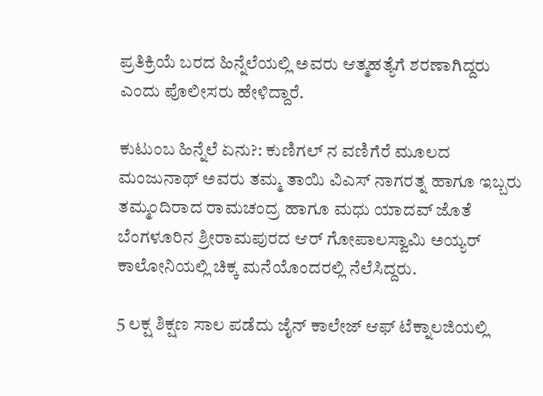ಪ್ರತಿಕ್ರಿಯೆ ಬರದ ಹಿನ್ನೆಲೆಯಲ್ಲಿ ಅವರು ಆತ್ಮಹತ್ಯೆಗೆ ಶರಣಾಗಿದ್ದರು ಎಂದು ಪೊಲೀಸರು ಹೇಳಿದ್ದಾರೆ.

ಕುಟುಂಬ ಹಿನ್ನೆಲೆ ಏನು?: ಕುಣಿಗಲ್ ನ ವಣಿಗೆರೆ ಮೂಲದ ಮಂಜುನಾಥ್ ಅವರು ತಮ್ಮ ತಾಯಿ ವಿಎಸ್ ನಾಗರತ್ನ ಹಾಗೂ ಇಬ್ಬರು ತಮ್ಮಂದಿರಾದ ರಾಮಚಂದ್ರ ಹಾಗೂ ಮಧು ಯಾದವ್ ಜೊತೆ ಬೆಂಗಳೂರಿನ ಶ್ರೀರಾಮಪುರದ ಆರ್ ಗೋಪಾಲಸ್ವಾಮಿ ಅಯ್ಯರ್ ಕಾಲೋನಿಯಲ್ಲಿ ಚಿಕ್ಕ ಮನೆಯೊಂದರಲ್ಲಿ ನೆಲೆಸಿದ್ದರು.

5 ಲಕ್ಷ ಶಿಕ್ಷಣ ಸಾಲ ಪಡೆದು ಜೈನ್ ಕಾಲೇಜ್ ಆಫ್ ಟೆಕ್ನಾಲಜಿಯಲ್ಲಿ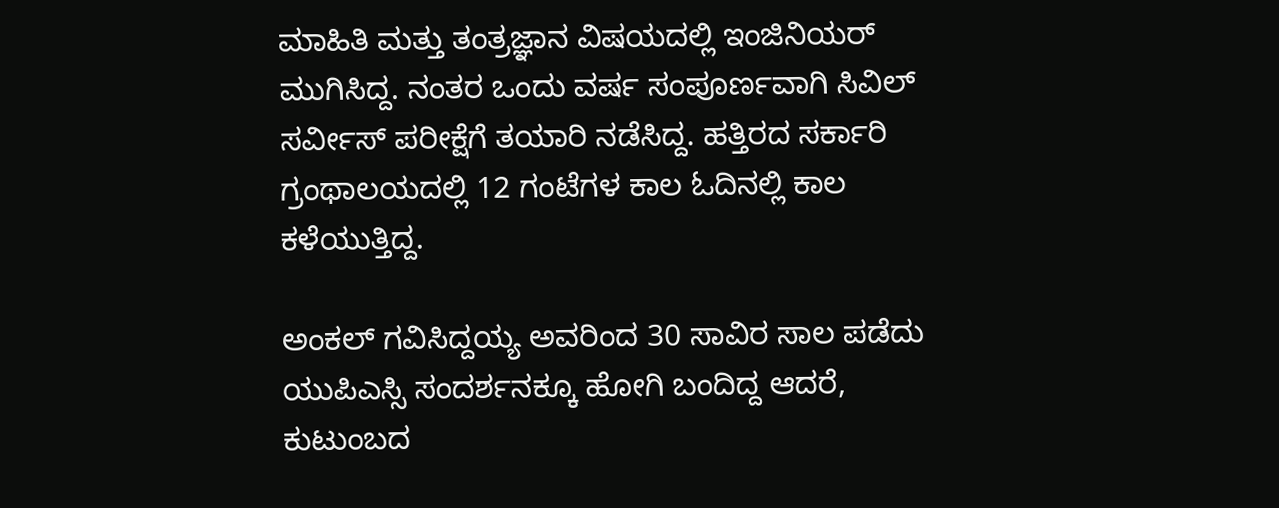ಮಾಹಿತಿ ಮತ್ತು ತಂತ್ರಜ್ಞಾನ ವಿಷಯದಲ್ಲಿ ಇಂಜಿನಿಯರ್ ಮುಗಿಸಿದ್ದ. ನಂತರ ಒಂದು ವರ್ಷ ಸಂಪೂರ್ಣವಾಗಿ ಸಿವಿಲ್ ಸರ್ವೀಸ್ ಪರೀಕ್ಷೆಗೆ ತಯಾರಿ ನಡೆಸಿದ್ದ. ಹತ್ತಿರದ ಸರ್ಕಾರಿ ಗ್ರಂಥಾಲಯದಲ್ಲಿ 12 ಗಂಟೆಗಳ ಕಾಲ ಓದಿನಲ್ಲಿ ಕಾಲ ಕಳೆಯುತ್ತಿದ್ದ.

ಅಂಕಲ್ ಗವಿಸಿದ್ದಯ್ಯ ಅವರಿಂದ 30 ಸಾವಿರ ಸಾಲ ಪಡೆದು ಯುಪಿಎಸ್ಸಿ ಸಂದರ್ಶನಕ್ಕೂ ಹೋಗಿ ಬಂದಿದ್ದ ಆದರೆ, ಕುಟುಂಬದ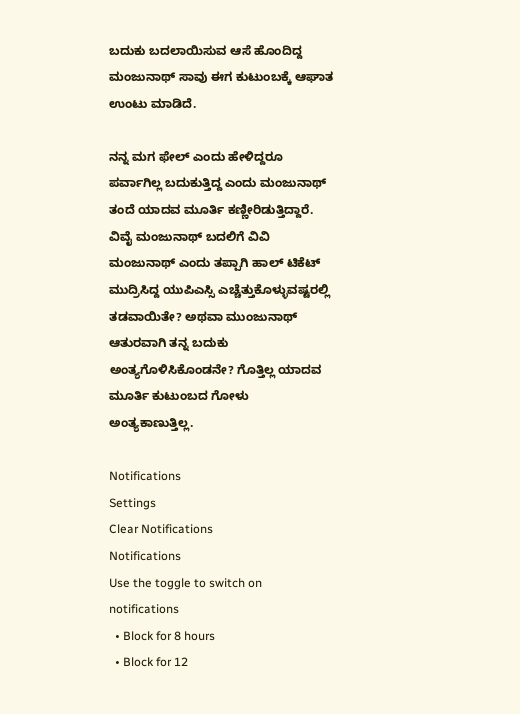ಬದುಕು ಬದಲಾಯಿಸುವ ಆಸೆ ಹೊಂದಿದ್ದ ಮಂಜುನಾಥ್ ಸಾವು ಈಗ ಕುಟುಂಬಕ್ಕೆ ಆಘಾತ ಉಂಟು ಮಾಡಿದೆ.

ನನ್ನ ಮಗ ಫೇಲ್ ಎಂದು ಹೇಳಿದ್ದರೂ ಪರ್ವಾಗಿಲ್ಲ ಬದುಕುತ್ತಿದ್ದ ಎಂದು ಮಂಜುನಾಥ್ ತಂದೆ ಯಾದವ ಮೂರ್ತಿ ಕಣ್ಣೀರಿಡುತ್ತಿದ್ದಾರೆ. ವಿವೈ ಮಂಜುನಾಥ್ ಬದಲಿಗೆ ವಿವಿ ಮಂಜುನಾಥ್ ಎಂದು ತಪ್ಪಾಗಿ ಹಾಲ್ ಟಿಕೆಟ್ ಮುದ್ರಿಸಿದ್ದ ಯುಪಿಎಸ್ಸಿ ಎಚ್ಚೆತ್ತುಕೊಳ್ಳುವಷ್ಟರಲ್ಲಿ ತಡವಾಯಿತೇ? ಅಥವಾ ಮುಂಜುನಾಥ್ ಆತುರವಾಗಿ ತನ್ನ ಬದುಕು ಅಂತ್ಯಗೊಳಿಸಿಕೊಂಡನೇ? ಗೊತ್ತಿಲ್ಲ ಯಾದವ ಮೂರ್ತಿ ಕುಟುಂಬದ ಗೋಳು ಅಂತ್ಯಕಾಣುತ್ತಿಲ್ಲ.

Notifications
Settings
Clear Notifications
Notifications
Use the toggle to switch on notifications
  • Block for 8 hours
  • Block for 12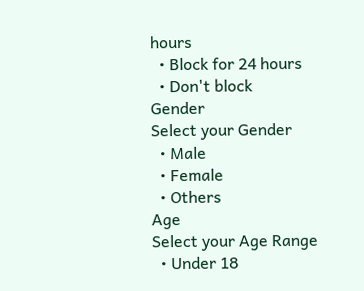hours
  • Block for 24 hours
  • Don't block
Gender
Select your Gender
  • Male
  • Female
  • Others
Age
Select your Age Range
  • Under 18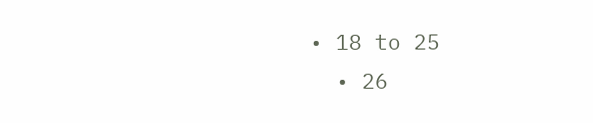• 18 to 25
  • 26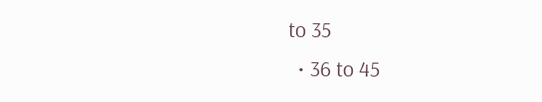to 35
  • 36 to 45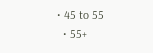• 45 to 55
  • 55+